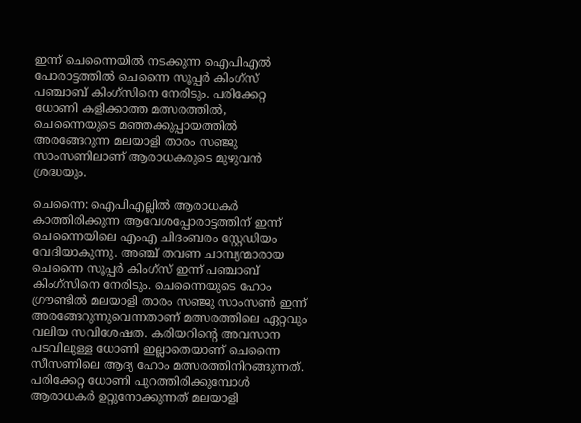ഇന്ന് ചെന്നൈയിൽ നടക്കുന്ന ഐപിഎൽ പോരാട്ടത്തിൽ ചെന്നൈ സൂപ്പർ കിംഗ്‌സ് പഞ്ചാബ് കിംഗ്‌സിനെ നേരിടും. പരിക്കേറ്റ ധോണി കളിക്കാത്ത മത്സരത്തിൽ, ചെന്നൈയുടെ മഞ്ഞക്കുപ്പായത്തിൽ അരങ്ങേറുന്ന മലയാളി താരം സഞ്ജു സാംസണിലാണ് ആരാധകരുടെ മുഴുവൻ ശ്രദ്ധയും.

ചെന്നൈ: ഐപിഎല്ലിൽ ആരാധകർ കാത്തിരിക്കുന്ന ആവേശപ്പോരാട്ടത്തിന് ഇന്ന് ചെന്നൈയിലെ എംഎ ചിദംബരം സ്റ്റേഡിയം വേദിയാകുന്നു. അഞ്ച് തവണ ചാമ്പ്യന്മാരായ ചെന്നൈ സൂപ്പർ കിംഗ്‌സ് ഇന്ന് പഞ്ചാബ് കിംഗ്‌സിനെ നേരിടും. ചെന്നൈയുടെ ഹോം ഗ്രൗണ്ടിൽ മലയാളി താരം സഞ്ജു സാംസൺ ഇന്ന് അരങ്ങേറുന്നുവെന്നതാണ് മത്സരത്തിലെ ഏറ്റവും വലിയ സവിശേഷത. കരിയറിന്‍റെ അവസാന പടവിലുള്ള ധോണി ഇല്ലാതെയാണ് ചെന്നൈ സീസണിലെ ആദ്യ ഹോം മത്സരത്തിനിറങ്ങുന്നത്. പരിക്കേറ്റ ധോണി പുറത്തിരിക്കുമ്പോൾ ആരാധകർ ഉറ്റുനോക്കുന്നത് മലയാളി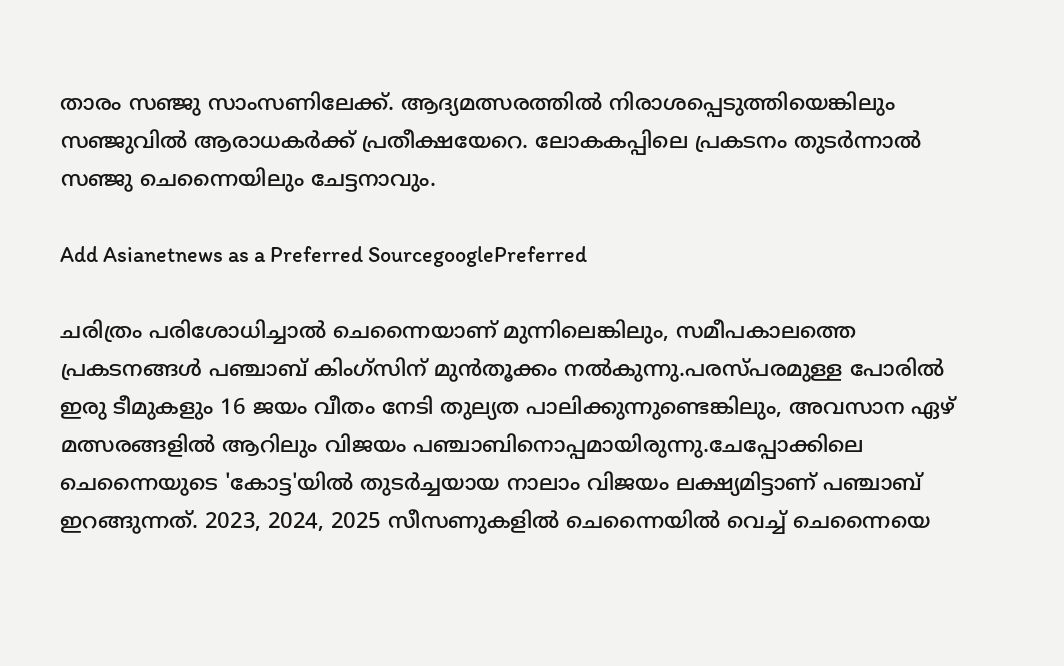താരം സഞ്ജു സാംസണിലേക്ക്. ആദ്യമത്സരത്തിൽ നിരാശപ്പെടുത്തിയെങ്കിലും സഞ്ജുവിൽ ആരാധക‍ർക്ക് പ്രതീക്ഷയേറെ. ലോകകപ്പിലെ പ്രകടനം തുടർന്നാൽ സ‍ഞ്ജു ചെന്നൈയിലും ചേട്ടനാവും.

Add Asianetnews as a Preferred SourcegooglePreferred

ചരിത്രം പരിശോധിച്ചാൽ ചെന്നൈയാണ് മുന്നിലെങ്കിലും, സമീപകാലത്തെ പ്രകടനങ്ങൾ പഞ്ചാബ് കിംഗ്‌സിന് മുന്‍തൂക്കം നല്‍കുന്നു.പരസ്പരമുള്ള പോരില്‍ ഇരു ടീമുകളും 16 ജയം വീതം നേടി തുല്യത പാലിക്കുന്നുണ്ടെങ്കിലും, അവസാന ഏഴ് മത്സരങ്ങളിൽ ആറിലും വിജയം പഞ്ചാബിനൊപ്പമായിരുന്നു.ചേപ്പോക്കിലെ ചെന്നൈയുടെ 'കോട്ട'യിൽ തുടർച്ചയായ നാലാം വിജയം ലക്ഷ്യമിട്ടാണ് പഞ്ചാബ് ഇറങ്ങുന്നത്. 2023, 2024, 2025 സീസണുകളിൽ ചെന്നൈയിൽ വെച്ച് ചെന്നൈയെ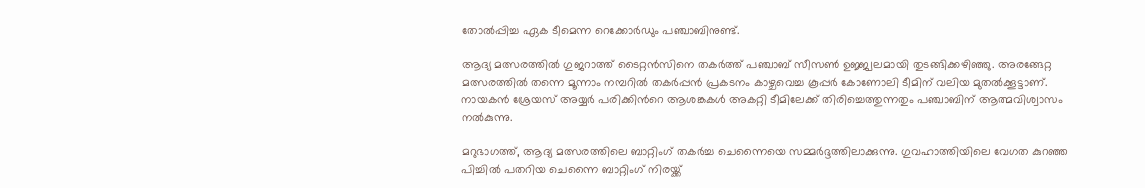തോൽപ്പിച്ച ഏക ടീമെന്ന റെക്കോർഡും പഞ്ചാബിനുണ്ട്.

ആദ്യ മത്സരത്തിൽ ഗുജറാത്ത് ടൈറ്റൻസിനെ തകർത്ത് പഞ്ചാബ് സീസൺ ഉജ്ജ്വലമായി തുടങ്ങിക്കഴിഞ്ഞു. അരങ്ങേറ്റ മത്സരത്തിൽ തന്നെ മൂന്നാം നമ്പറിൽ തകർപ്പൻ പ്രകടനം കാഴ്ചവെച്ച കൂപ്പർ കോണോലി ടീമിന് വലിയ മുതൽക്കൂട്ടാണ്. നായകൻ ശ്രേയസ് അയ്യർ പരിക്കിന്‍റെ ആശങ്കകൾ അകറ്റി ടീമിലേക്ക് തിരിച്ചെത്തുന്നതും പഞ്ചാബിന് ആത്മവിശ്വാസം നൽകുന്നു.

മറുഭാഗത്ത്, ആദ്യ മത്സരത്തിലെ ബാറ്റിംഗ് തകർച്ച ചെന്നൈയെ സമ്മർദ്ദത്തിലാക്കുന്നു. ഗുവഹാത്തിയിലെ വേഗത കുറഞ്ഞ പിച്ചിൽ പതറിയ ചെന്നൈ ബാറ്റിംഗ് നിരയ്ക്ക്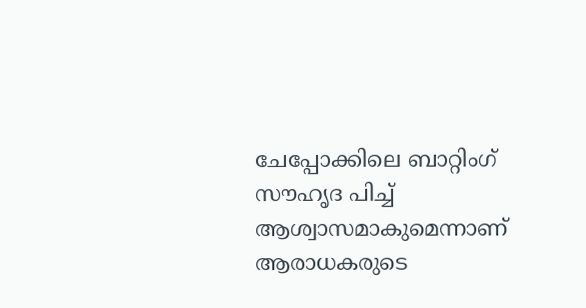ചേപ്പോക്കിലെ ബാറ്റിംഗ് സൗഹൃദ പിച്ച് ആശ്വാസമാകുമെന്നാണ് ആരാധകരുടെ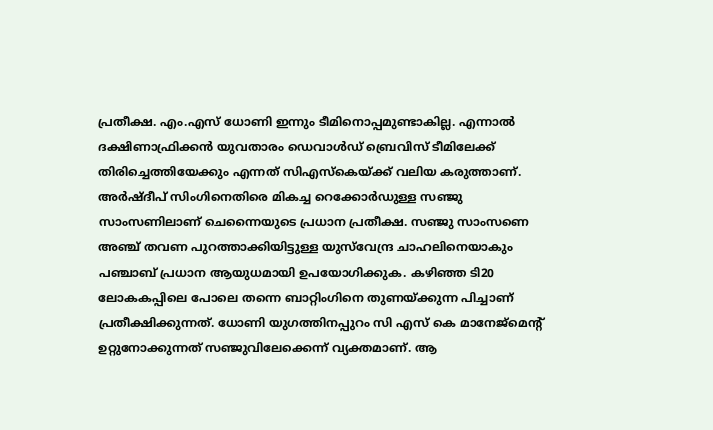പ്രതീക്ഷ. എം.എസ് ധോണി ഇന്നും ടീമിനൊപ്പമുണ്ടാകില്ല. എന്നാൽ ദക്ഷിണാഫ്രിക്കൻ യുവതാരം ഡെവാൾഡ് ബ്രെവിസ് ടീമിലേക്ക് തിരിച്ചെത്തിയേക്കും എന്നത് സിഎസ്‌കെയ്ക്ക് വലിയ കരുത്താണ്. അർഷ്ദീപ് സിംഗിനെതിരെ മികച്ച റെക്കോർഡുള്ള സഞ്ജു സാംസണിലാണ് ചെന്നൈയുടെ പ്രധാന പ്രതീക്ഷ. സഞ്ജു സാംസണെ അഞ്ച് തവണ പുറത്താക്കിയിട്ടുള്ള യുസ്‌വേന്ദ്ര ചാഹലിനെയാകും പഞ്ചാബ് പ്രധാന ആയുധമായി ഉപയോഗിക്കുക. കഴിഞ്ഞ ടി20 ലോകകപ്പിലെ പോലെ തന്നെ ബാറ്റിംഗിനെ തുണയ്ക്കുന്ന പിച്ചാണ് പ്രതീക്ഷിക്കുന്നത്. ധോണി യുഗത്തിനപ്പുറം സി എസ് കെ മാനേജ്മെന്‍റ് ഉറ്റുനോക്കുന്നത് സഞ്ജുവിലേക്കെന്ന് വ്യക്തമാണ്. ആ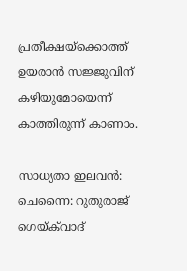പ്രതീക്ഷയ്ക്കൊത്ത് ഉയരാൻ സജ്ജുവിന് കഴിയുമോയെന്ന് കാത്തിരുന്ന് കാണാം.

സാധ്യതാ ഇലവൻ: ചെന്നൈ: റുതുരാജ് ഗെയ്‌ക്‌വാദ്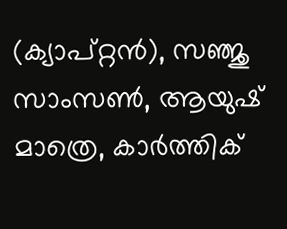(ക്യാപ്റ്റൻ), സഞ്ജു സാംസൺ, ആയുഷ് മാത്രെ, കാർത്തിക്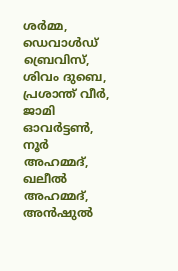ശർമ്മ, ഡെവാൾഡ് ബ്രെവിസ്, ശിവം ദുബെ, പ്രശാന്ത് വീർ, ജാമി ഓവർട്ടൺ, നൂർ അഹമ്മദ്, ഖലീൽ അഹമ്മദ്, അൻഷുൽ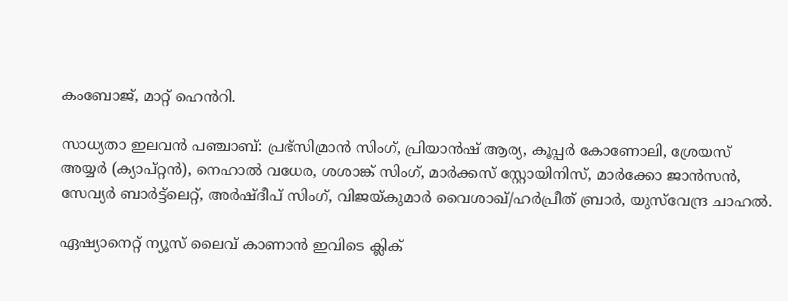കംബോജ്, മാറ്റ് ഹെൻറി.

സാധ്യതാ ഇലവന്‍ പഞ്ചാബ്: പ്രഭ്‌സിമ്രാൻ സിംഗ്, പ്രിയാൻഷ് ആര്യ, കൂപ്പർ കോണോലി, ശ്രേയസ് അയ്യർ (ക്യാപ്റ്റൻ), നെഹാൽ വധേര, ശശാങ്ക് സിംഗ്, മാർക്കസ് സ്റ്റോയിനിസ്, മാർക്കോ ജാൻസൻ, സേവ്യർ ബാർട്ട്ലെറ്റ്, അർഷ്ദീപ് സിംഗ്, വിജയ്കുമാർ വൈശാഖ്/ഹർപ്രീത് ബ്രാർ, യുസ്‌വേന്ദ്ര ചാഹൽ.

ഏഷ്യാനെറ്റ് ന്യൂസ് ലൈവ് കാണാന്‍ ഇവിടെ ക്ലിക്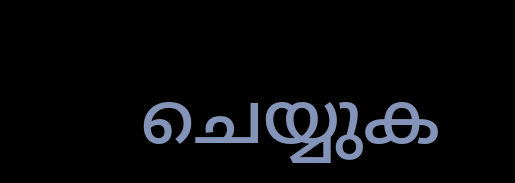ചെയ്യുക